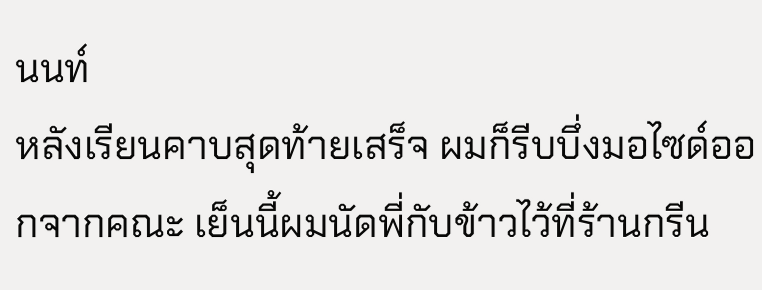นนท์
หลังเรียนคาบสุดท้ายเสร็จ ผมก็รีบบึ่งมอไซด์ออกจากคณะ เย็นนี้ผมนัดพี่กับข้าวไว้ที่ร้านกรีน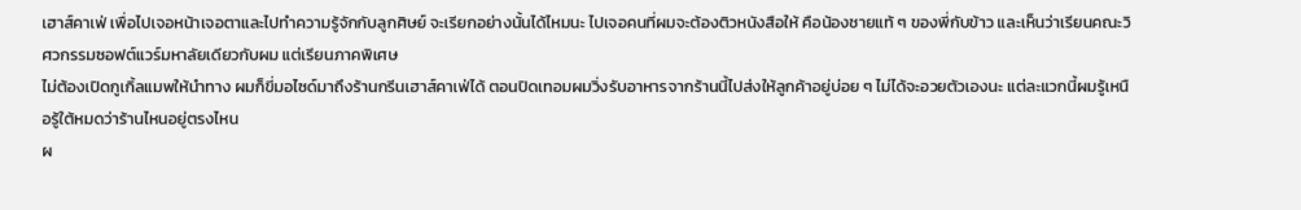เฮาส์คาเฟ่ เพื่อไปเจอหน้าเจอตาและไปทำความรู้จักกับลูกศิษย์ จะเรียกอย่างนั้นได้ไหมนะ ไปเจอคนที่ผมจะต้องติวหนังสือให้ คือน้องชายแท้ ๆ ของพี่กับข้าว และเห็นว่าเรียนคณะวิศวกรรมซอฟต์แวร์มหาลัยเดียวกับผม แต่เรียนภาคพิเศษ
ไม่ต้องเปิดกูเกิ้ลแมพให้นำทาง ผมก็ขี่มอไซด์มาถึงร้านกรีนเฮาส์คาเฟ่ได้ ตอนปิดเทอมผมวิ่งรับอาหารจากร้านนี้ไปส่งให้ลูกค้าอยู่บ่อย ๆ ไม่ได้จะอวยตัวเองนะ แต่ละแวกนี้ผมรู้เหนือรู้ใต้หมดว่าร้านไหนอยู่ตรงไหน
ผ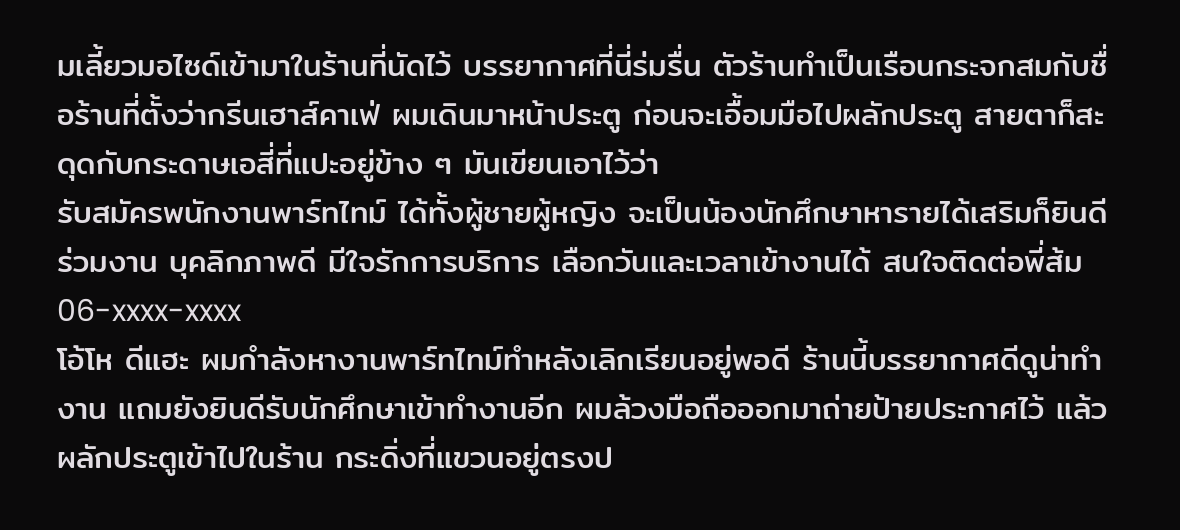มเลี้ยวมอไซด์เข้ามาในร้านที่นัดไว้ บรรยากาศที่นี่ร่มรื่น ตัวร้านทำเป็นเรือนกระจกสมกับชื่อร้านที่ตั้งว่ากรีนเฮาส์คาเฟ่ ผมเดินมาหน้าประตู ก่อนจะเอื้อมมือไปผลักประตู สายตาก็สะดุดกับกระดาษเอสี่ที่แปะอยู่ข้าง ๆ มันเขียนเอาไว้ว่า
รับสมัครพนักงานพาร์ทไทม์ ได้ทั้งผู้ชายผู้หญิง จะเป็นน้องนักศึกษาหารายได้เสริมก็ยินดีร่วมงาน บุคลิกภาพดี มีใจรักการบริการ เลือกวันและเวลาเข้างานได้ สนใจติดต่อพี่ส้ม 06-xxxx-xxxx
โอ้โห ดีแฮะ ผมกำลังหางานพาร์ทไทม์ทำหลังเลิกเรียนอยู่พอดี ร้านนี้บรรยากาศดีดูน่าทำงาน แถมยังยินดีรับนักศึกษาเข้าทำงานอีก ผมล้วงมือถือออกมาถ่ายป้ายประกาศไว้ แล้วผลักประตูเข้าไปในร้าน กระดิ่งที่แขวนอยู่ตรงป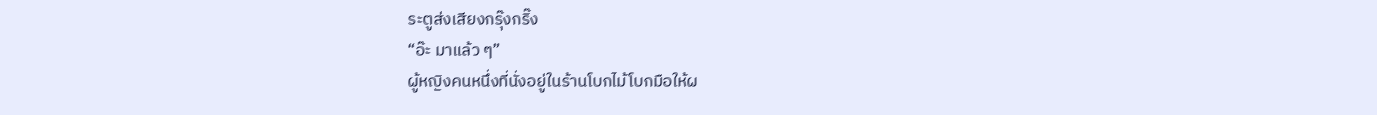ระตูส่งเสียงกรุ๊งกริ๊ง
“อ๊ะ มาแล้ว ๆ”
ผู้หญิงคนหนึ่งที่นั่งอยู่ในร้านโบกไม้โบกมือให้ผ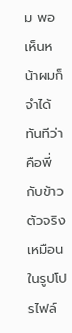ม พอเห็นหน้าผมก็จำได้ทันทีว่าคือพี่กับข้าว ตัวจริงเหมือนในรูปโปรไฟล์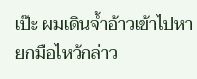เป๊ะ ผมเดินจ้ำอ้าวเข้าไปหา ยกมือไหว้กล่าว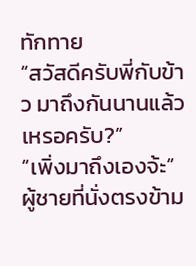ทักทาย
“สวัสดีครับพี่กับข้าว มาถึงกันนานแล้วเหรอครับ?”
“เพิ่งมาถึงเองจ้ะ”
ผู้ชายที่นั่งตรงข้าม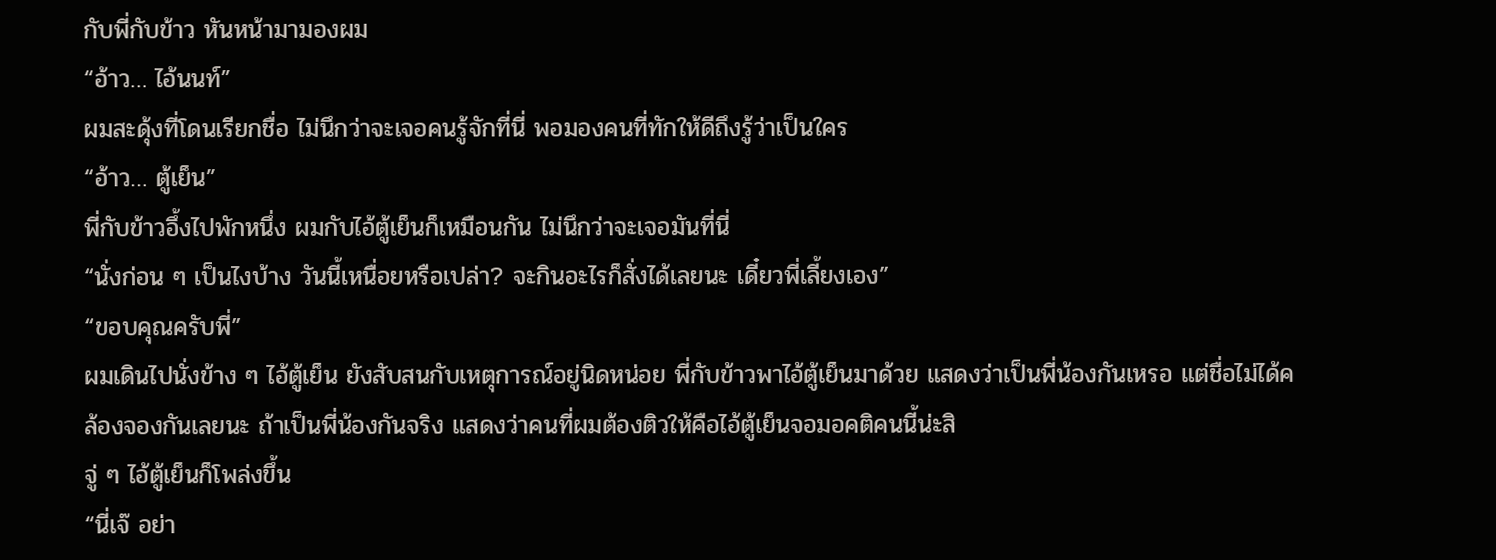กับพี่กับข้าว หันหน้ามามองผม
“อ้าว… ไอ้นนท์”
ผมสะดุ้งที่โดนเรียกชื่อ ไม่นึกว่าจะเจอคนรู้จักที่นี่ พอมองคนที่ทักให้ดีถึงรู้ว่าเป็นใคร
“อ้าว… ตู้เย็น”
พี่กับข้าวอึ้งไปพักหนึ่ง ผมกับไอ้ตู้เย็นก็เหมือนกัน ไม่นึกว่าจะเจอมันที่นี่
“นั่งก่อน ๆ เป็นไงบ้าง วันนี้เหนื่อยหรือเปล่า? จะกินอะไรก็สั่งได้เลยนะ เดี๋ยวพี่เลี้ยงเอง”
“ขอบคุณครับพี่”
ผมเดินไปนั่งข้าง ๆ ไอ้ตู้เย็น ยังสับสนกับเหตุการณ์อยู่นิดหน่อย พี่กับข้าวพาไอ้ตู้เย็นมาด้วย แสดงว่าเป็นพี่น้องกันเหรอ แต่ชื่อไม่ได้คล้องจองกันเลยนะ ถ้าเป็นพี่น้องกันจริง แสดงว่าคนที่ผมต้องติวให้คือไอ้ตู้เย็นจอมอคติคนนี้น่ะสิ
จู่ ๆ ไอ้ตู้เย็นก็โพล่งขึ้น
“นี่เจ๊ อย่า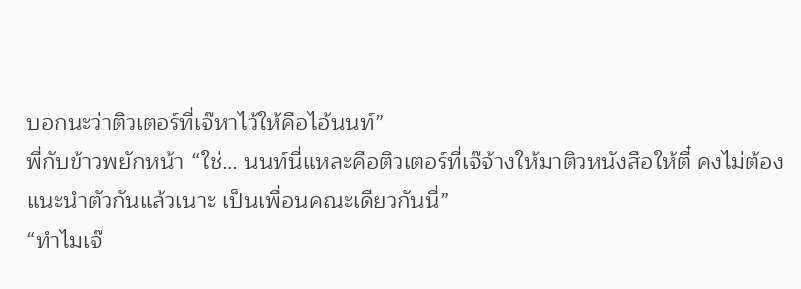บอกนะว่าติวเตอร์ที่เจ๊หาไว้ให้คือไอ้นนท์”
พี่กับข้าวพยักหน้า “ใช่… นนท์นี่แหละคือติวเตอร์ที่เจ๊จ้างให้มาติวหนังสือให้ตี๋ คงไม่ต้องแนะนำตัวกันแล้วเนาะ เป็นเพื่อนคณะเดียวกันนี่”
“ทำไมเจ๊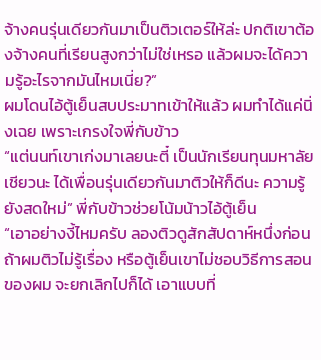จ้างคนรุ่นเดียวกันมาเป็นติวเตอร์ให้ล่ะ ปกติเขาต้องจ้างคนที่เรียนสูงกว่าไม่ใช่เหรอ แล้วผมจะได้ความรู้อะไรจากมันไหมเนี่ย?”
ผมโดนไอ้ตู้เย็นสบประมาทเข้าให้แล้ว ผมทำได้แค่นิ่งเฉย เพราะเกรงใจพี่กับข้าว
“แต่นนท์เขาเก่งมาเลยนะตี๋ เป็นนักเรียนทุนมหาลัยเชียวนะ ได้เพื่อนรุ่นเดียวกันมาติวให้ก็ดีนะ ความรู้ยังสดใหม่” พี่กับข้าวช่วยโน้มน้าวไอ้ตู้เย็น
“เอาอย่างงี้ไหมครับ ลองติวดูสักสัปดาห์หนึ่งก่อน ถ้าผมติวไม่รู้เรื่อง หรือตู้เย็นเขาไม่ชอบวิธีการสอนของผม จะยกเลิกไปก็ได้ เอาแบบที่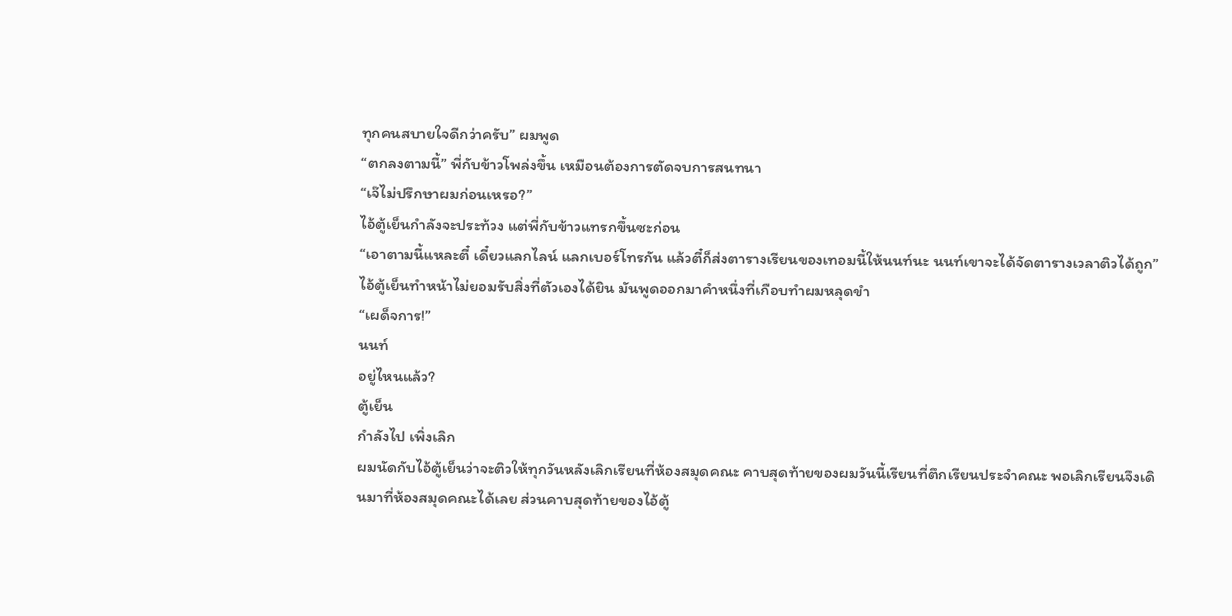ทุกคนสบายใจดีกว่าครับ” ผมพูด
“ตกลงตามนี้” พี่กับข้าวโพล่งขึ้น เหมือนต้องการตัดจบการสนทนา
“เจ๊ไม่ปรึกษาผมก่อนเหรอ?”
ไอ้ตู้เย็นกำลังจะประท้วง แต่พี่กับข้าวแทรกขึ้นซะก่อน
“เอาตามนี้แหละตี๋ เดี๋ยวแลกไลน์ แลกเบอร์โทรกัน แล้วตี๋ก็ส่งตารางเรียนของเทอมนี้ให้นนท์นะ นนท์เขาจะได้จัดตารางเวลาติวได้ถูก”
ไอ้ตู้เย็นทำหน้าไม่ยอมรับสิ่งที่ตัวเองได้ยิน มันพูดออกมาคำหนึ่งที่เกือบทำผมหลุดขำ
“เผด็จการ!”
นนท์
อยู่ไหนแล้ว?
ตู้เย็น
กำลังไป เพิ่งเลิก
ผมนัดกับไอ้ตู้เย็นว่าจะติวให้ทุกวันหลังเลิกเรียนที่ห้องสมุดคณะ คาบสุดท้ายของผมวันนี้เรียนที่ตึกเรียนประจำคณะ พอเลิกเรียนจึงเดินมาที่ห้องสมุดคณะได้เลย ส่วนคาบสุดท้ายของไอ้ตู้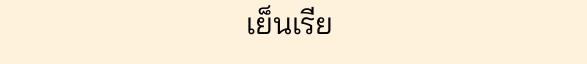เย็นเรีย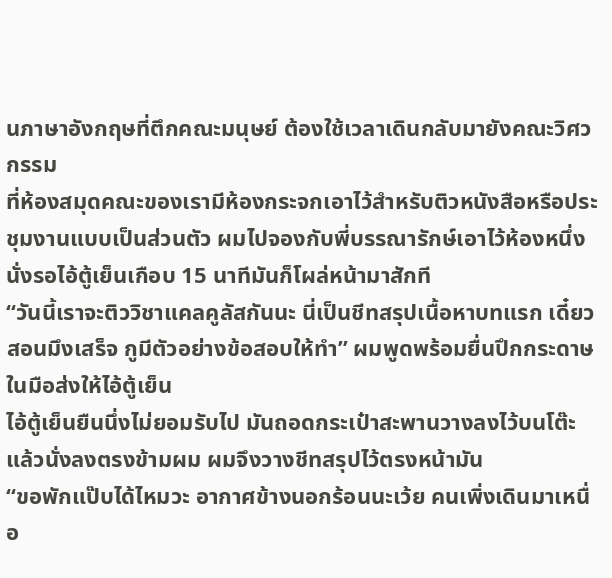นภาษาอังกฤษที่ตึกคณะมนุษย์ ต้องใช้เวลาเดินกลับมายังคณะวิศวกรรม
ที่ห้องสมุดคณะของเรามีห้องกระจกเอาไว้สำหรับติวหนังสือหรือประชุมงานแบบเป็นส่วนตัว ผมไปจองกับพี่บรรณารักษ์เอาไว้ห้องหนึ่ง นั่งรอไอ้ตู้เย็นเกือบ 15 นาทีมันก็โผล่หน้ามาสักที
“วันนี้เราจะติววิชาแคลคูลัสกันนะ นี่เป็นชีทสรุปเนื้อหาบทแรก เดี๋ยวสอนมึงเสร็จ กูมีตัวอย่างข้อสอบให้ทำ” ผมพูดพร้อมยื่นปึกกระดาษในมือส่งให้ไอ้ตู้เย็น
ไอ้ตู้เย็นยืนนึ่งไม่ยอมรับไป มันถอดกระเป๋าสะพานวางลงไว้บนโต๊ะแล้วนั่งลงตรงข้ามผม ผมจึงวางชีทสรุปไว้ตรงหน้ามัน
“ขอพักแป๊บได้ไหมวะ อากาศข้างนอกร้อนนะเว้ย คนเพิ่งเดินมาเหนื่อ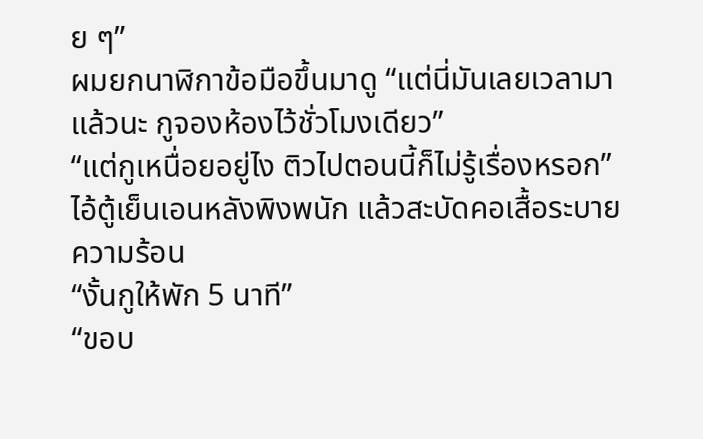ย ๆ”
ผมยกนาฬิกาข้อมือขึ้นมาดู “แต่นี่มันเลยเวลามาแล้วนะ กูจองห้องไว้ชั่วโมงเดียว”
“แต่กูเหนื่อยอยู่ไง ติวไปตอนนี้ก็ไม่รู้เรื่องหรอก” ไอ้ตู้เย็นเอนหลังพิงพนัก แล้วสะบัดคอเสื้อระบายความร้อน
“งั้นกูให้พัก 5 นาที”
“ขอบ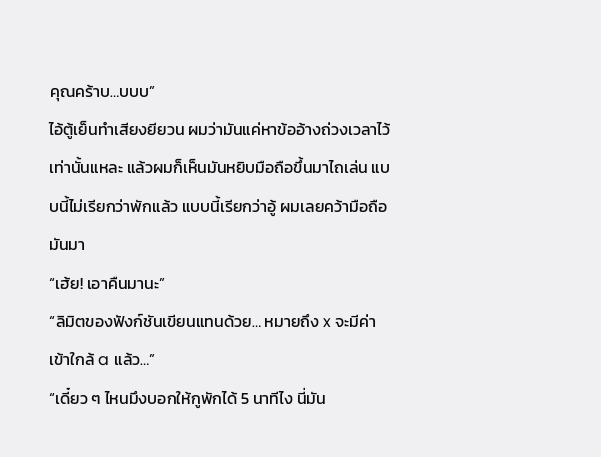คุณคร้าบ…บบบ”
ไอ้ตู้เย็นทำเสียงยียวน ผมว่ามันแค่หาข้ออ้างถ่วงเวลาไว้เท่านั้นแหละ แล้วผมก็เห็นมันหยิบมือถือขึ้นมาไถเล่น แบบนี้ไม่เรียกว่าพักแล้ว แบบนี้เรียกว่าอู้ ผมเลยคว้ามือถือมันมา
“เฮ้ย! เอาคืนมานะ”
“ลิมิตของฟังก์ชันเขียนแทนด้วย… หมายถึง x จะมีค่าเข้าใกล้ a แล้ว…”
“เดี๋ยว ๆ ไหนมึงบอกให้กูพักได้ 5 นาทีไง นี่มัน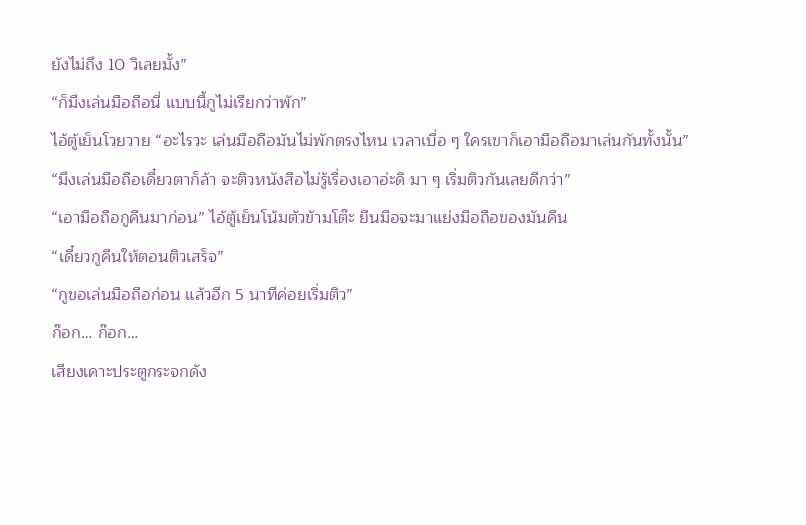ยังไม่ถึง 10 วิเลยมั้ง”
“ก็มึงเล่นมือถือนี่ แบบนี้กูไม่เรียกว่าพัก”
ไอ้ตู้เย็นโวยวาย “อะไรวะ เล่นมือถือมันไม่พักตรงไหน เวลาเบื่อ ๆ ใครเขาก็เอามือถือมาเล่นกันทั้งนั้น”
“มึงเล่นมือถือเดี๋ยวตาก็ล้า จะติวหนังสือไม่รู้เรื่องเอาอ่ะดิ มา ๆ เริ่มติวกันเลยดีกว่า”
“เอามือถือกูคืนมาก่อน” ไอ้ตู้เย็นโน้มตัวข้ามโต๊ะ ยืนมือจะมาแย่งมือถือของมันคืน
“เดี๋ยวกูคืนให้ตอนติวเสร็จ”
“กูขอเล่นมือถือก่อน แล้วอีก 5 นาทีค่อยเริ่มติว”
ก๊อก… ก๊อก…
เสียงเคาะประตูกระจกดัง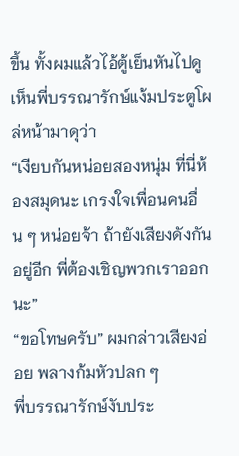ขึ้น ทั้งผมแล้วไอ้ตู้เย็นหันไปดู เห็นพี่บรรณารักษ์แง้มประตูโผล่หน้ามาดุว่า
“เงียบกันหน่อยสองหนุ่ม ที่นี่ห้องสมุดนะ เกรงใจเพื่อนคนอื่น ๆ หน่อยจ้า ถ้ายังเสียงดังกันอยู่อีก พี่ต้องเชิญพวกเราออกนะ”
“ขอโทษครับ” ผมกล่าวเสียงอ่อย พลางก้มหัวปลก ๆ
พี่บรรณารักษ์งับประ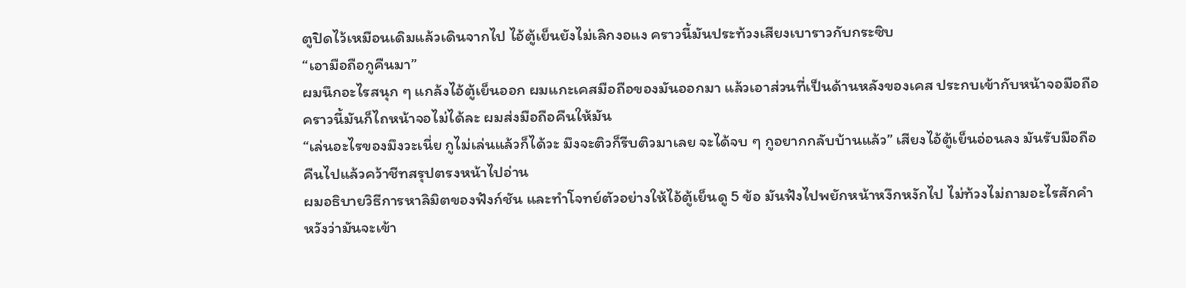ตูปิดไว้เหมือนเดิมแล้วเดินจากไป ไอ้ตู้เย็นยังไม่เลิกงอแง คราวนี้มันประท้วงเสียงเบาราวกับกระซิบ
“เอามือถือกูคืนมา”
ผมนึกอะไรสนุก ๆ แกล้งไอ้ตู้เย็นออก ผมแกะเคสมือถือของมันออกมา แล้วเอาส่วนที่เป็นด้านหลังของเคส ประกบเข้ากับหน้าจอมือถือ คราวนี้มันก็ไถหน้าจอไม่ได้ละ ผมส่งมือถือคืนให้มัน
“เล่นอะไรของมึงวะเนี่ย กูไม่เล่นแล้วก็ได้วะ มึงจะติวก็รีบติวมาเลย จะได้จบ ๆ กูอยากกลับบ้านแล้ว” เสียงไอ้ตู้เย็นอ่อนลง มันรับมือถือคืนไปแล้วคว้าชีทสรุปตรงหน้าไปอ่าน
ผมอธิบายวิธีการหาลิมิตของฟังก์ชัน และทำโจทย์ตัวอย่างให้ไอ้ตู้เย็นดู 5 ข้อ มันฟังไปพยักหน้าหงึกหงักไป ไม่ท้วงไม่ถามอะไรสักคำ หวังว่ามันจะเข้า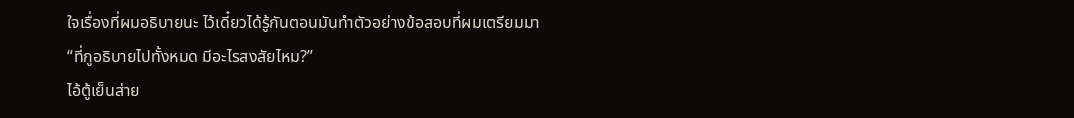ใจเรื่องที่ผมอธิบายนะ ไว้เดี๋ยวได้รู้กันตอนมันทำตัวอย่างข้อสอบที่ผมเตรียมมา
“ที่กูอธิบายไปทั้งหมด มีอะไรสงสัยไหม?”
ไอ้ตู้เย็นส่าย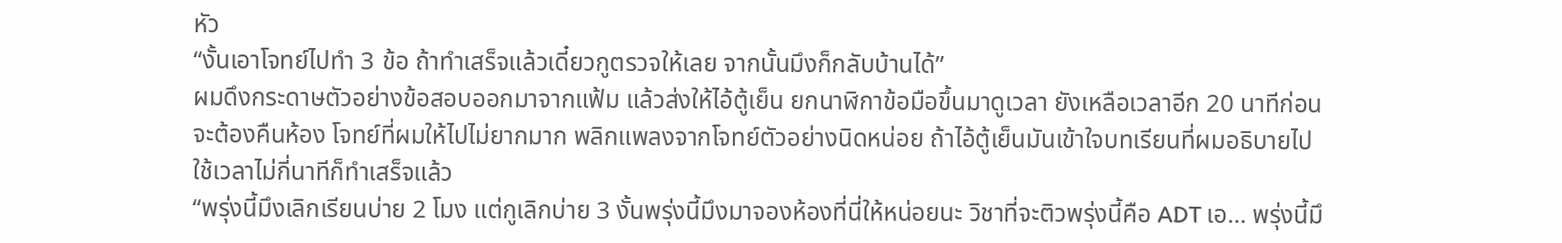หัว
“งั้นเอาโจทย์ไปทำ 3 ข้อ ถ้าทำเสร็จแล้วเดี๋ยวกูตรวจให้เลย จากนั้นมึงก็กลับบ้านได้”
ผมดึงกระดาษตัวอย่างข้อสอบออกมาจากแฟ้ม แล้วส่งให้ไอ้ตู้เย็น ยกนาฬิกาข้อมือขึ้นมาดูเวลา ยังเหลือเวลาอีก 20 นาทีก่อนจะต้องคืนห้อง โจทย์ที่ผมให้ไปไม่ยากมาก พลิกแพลงจากโจทย์ตัวอย่างนิดหน่อย ถ้าไอ้ตู้เย็นมันเข้าใจบทเรียนที่ผมอธิบายไป ใช้เวลาไม่กี่นาทีก็ทำเสร็จแล้ว
“พรุ่งนี้มึงเลิกเรียนบ่าย 2 โมง แต่กูเลิกบ่าย 3 งั้นพรุ่งนี้มึงมาจองห้องที่นี่ให้หน่อยนะ วิชาที่จะติวพรุ่งนี้คือ ADT เอ… พรุ่งนี้มึ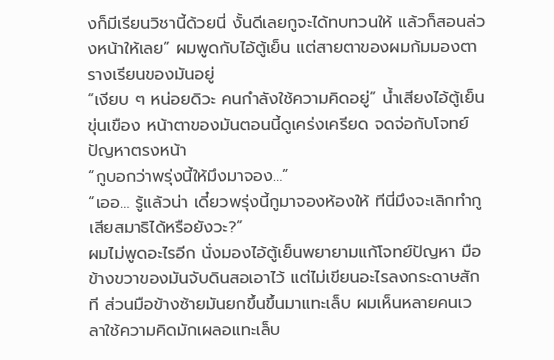งก็มีเรียนวิชานี้ด้วยนี่ งั้นดีเลยกูจะได้ทบทวนให้ แล้วก็สอนล่วงหน้าให้เลย” ผมพูดกับไอ้ตู้เย็น แต่สายตาของผมก้มมองตารางเรียนของมันอยู่
“เงียบ ๆ หน่อยดิวะ คนกำลังใช้ความคิดอยู่” น้ำเสียงไอ้ตู้เย็นขุ่นเขือง หน้าตาของมันตอนนี้ดูเคร่งเครียด จดจ่อกับโจทย์ปัญหาตรงหน้า
“กูบอกว่าพรุ่งนี้ให้มึงมาจอง…”
“เออ… รู้แล้วน่า เดี๋ยวพรุ่งนี้กูมาจองห้องให้ ทีนี่มึงจะเลิกทำกูเสียสมาธิได้หรือยังวะ?”
ผมไม่พูดอะไรอีก นั่งมองไอ้ตู้เย็นพยายามแก้โจทย์ปัญหา มือข้างขวาของมันจับดินสอเอาไว้ แต่ไม่เขียนอะไรลงกระดาษสักที ส่วนมือข้างซ้ายมันยกขึ้นขึ้นมาแทะเล็บ ผมเห็นหลายคนเวลาใช้ความคิดมักเผลอแทะเล็บ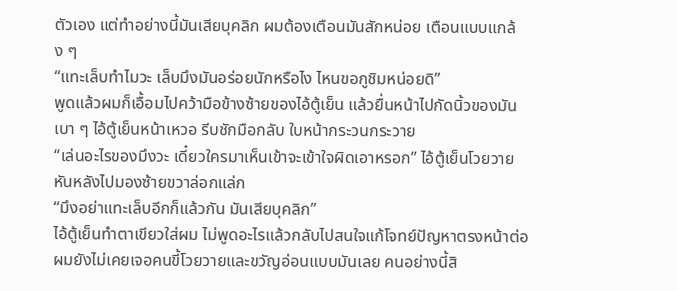ตัวเอง แต่ทำอย่างนี้มันเสียบุคลิก ผมต้องเตือนมันสักหน่อย เตือนแบบแกล้ง ๆ
“แทะเล็บทำไมวะ เล็บมึงมันอร่อยนักหรือไง ไหนขอกูชิมหน่อยดิ”
พูดแล้วผมก็เอื้อมไปคว้ามือข้างซ้ายของไอ้ตู้เย็น แล้วยื่นหน้าไปกัดนิ้วของมันเบา ๆ ไอ้ตู้เย็นหน้าเหวอ รีบชักมือกลับ ใบหน้ากระวนกระวาย
“เล่นอะไรของมึงวะ เดี๋ยวใครมาเห็นเข้าจะเข้าใจผิดเอาหรอก” ไอ้ตู้เย็นโวยวาย หันหลังไปมองซ้ายขวาล่อกแล่ก
“มึงอย่าแทะเล็บอีกก็แล้วกัน มันเสียบุคลิก”
ไอ้ตู้เย็นทำตาเขียวใส่ผม ไม่พูดอะไรแล้วกลับไปสนใจแก้โจทย์ปัญหาตรงหน้าต่อ ผมยังไม่เคยเจอคนขี้โวยวายและขวัญอ่อนแบบมันเลย คนอย่างนี้สิ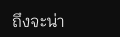ถึงจะน่า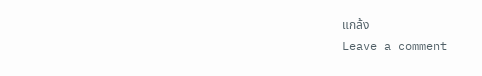แกล้ง
Leave a comment